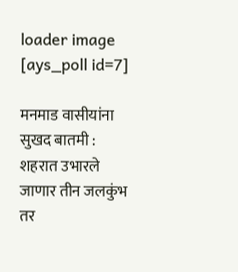loader image
[ays_poll id=7]

मनमाड वासीयांना सुखद बातमी : शहरात उभारले जाणार तीन जलकुंभ तर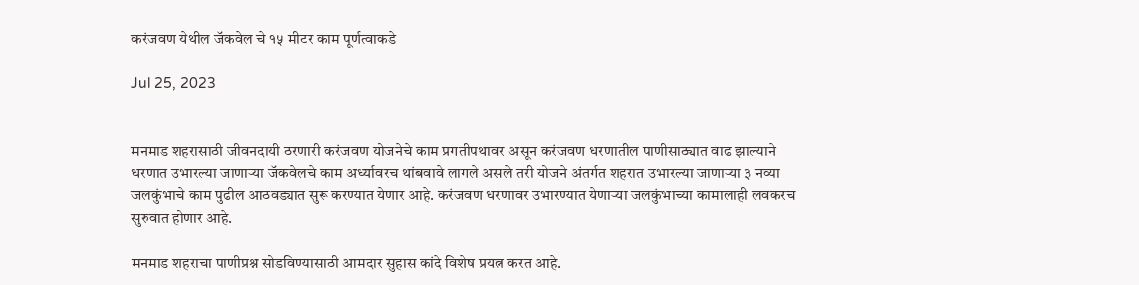करंजवण येथील जॅकवेल चे १५ मीटर काम पूर्णत्वाकडे

Jul 25, 2023


मनमाड शहरासाठी जीवनदायी ठरणारी करंजवण योजनेचे काम प्रगतीपथावर असून करंजवण धरणातील पाणीसाठ्यात वाढ झाल्याने धरणात उभारल्या जाणाऱ्या जॅकवेलचे काम अर्ध्यावरच थांबवावे लागले असले तरी योजने अंतर्गत शहरात उभारल्या जाणाऱ्या ३ नव्या जलकुंभाचे काम पुढील आठवड्यात सुरू करण्यात येणार आहे. करंजवण धरणावर उभारण्यात येणाऱ्या जलकुंभाच्या कामालाही लवकरच सुरुवात होणार आहे.

मनमाड शहराचा पाणीप्रश्न सोडविण्यासाठी आमदार सुहास कांदे विशेष प्रयत्न करत आहे.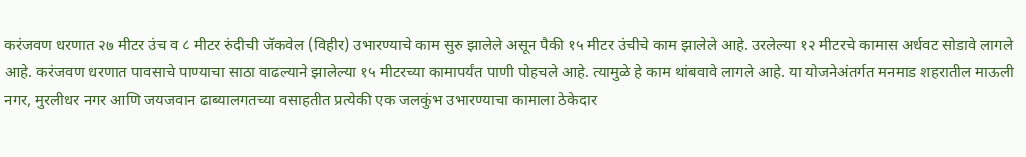करंजवण धरणात २७ मीटर उंच व ८ मीटर रुंदीची जॅकवेल (विहीर) उभारण्याचे काम सुरु झालेले असून पैकी १५ मीटर उंचीचे काम झालेले आहे. उरलेल्या १२ मीटरचे कामास अर्धवट सोडावे लागले आहे. करंजवण धरणात पावसाचे पाण्याचा साठा वाढल्याने झालेल्या १५ मीटरच्या कामापर्यंत पाणी पोहचले आहे. त्यामुळे हे काम थांबवावे लागले आहे. या योजनेअंतर्गत मनमाड शहरातील माऊली नगर, मुरलीधर नगर आणि जयजवान ढाब्यालगतच्या वसाहतीत प्रत्येकी एक जलकुंभ उभारण्याचा कामाला ठेकेदार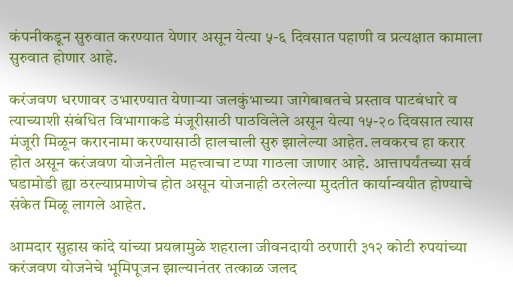कंपनीकडून सुरुवात करण्यात येणार असून येत्या ५-६ दिवसात पहाणी व प्रत्यक्षात कामाला सुरुवात होणार आहे.

करंजवण धरणावर उभारण्यात येणाऱ्या जलकुंभाच्या जागेबाबतचे प्रस्ताव पाटबंधारे व त्याच्याशी संबंधित विभागाकडे मंजूरीसाठी पाठविलेले असून येत्या १५-२० दिवसात त्यास मंजूरी मिळून करारनामा करण्यासाठी हालचाली सुरु झालेल्या आहेत. लवकरच हा करार होत असून करंजवण योजनेतील महत्त्वाचा टप्पा गाठला जाणार आहे. आत्तापर्यंतच्या सर्व घडामोडी ह्या ठरल्याप्रमाणेच होत असून योजनाही ठरलेल्या मुदतीत कार्यान्वयीत होण्याचे संकेत मिळू लागले आहेत.

आमदार सुहास कांदे यांच्या प्रयत्नामुळे शहराला जीवनदायी ठरणारी ३१२ कोटी रुपयांच्या करंजवण योजनेचे भूमिपूजन झाल्यानंतर तत्काळ जलद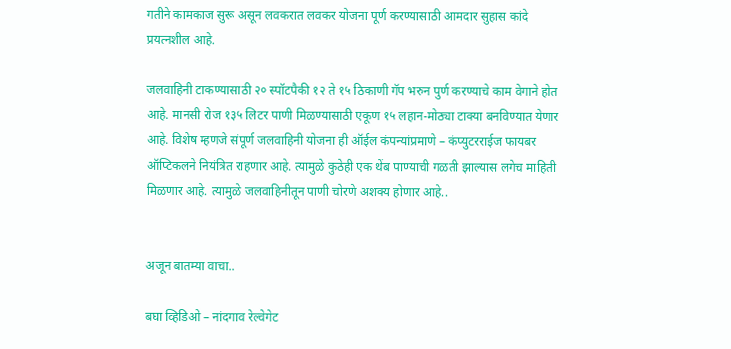गतीने कामकाज सुरू असून लवकरात लवकर योजना पूर्ण करण्यासाठी आमदार सुहास कांदे प्रयत्नशील आहे.

जलवाहिनी टाकण्यासाठी २० स्पॉटपैकी १२ ते १५ ठिकाणी गॅप भरुन पुर्ण करण्याचे काम वेगाने होत आहे. मानसी रोज १३५ लिटर पाणी मिळण्यासाठी एकूण १५ लहान-मोठ्या टाक्या बनविण्यात येणार आहे. विशेष म्हणजे संपूर्ण जलवाहिनी योजना ही ऑईल कंपन्यांप्रमाणे – कंप्युटरराईज फायबर ऑप्टिकलने नियंत्रित राहणार आहे. त्यामुळे कुठेही एक थेंब पाण्याची गळती झाल्यास लगेच माहिती मिळणार आहे. त्यामुळे जलवाहिनीतून पाणी चोरणे अशक्य होणार आहे..


अजून बातम्या वाचा..

बघा व्हिडिओ – नांदगाव रेल्वेगेट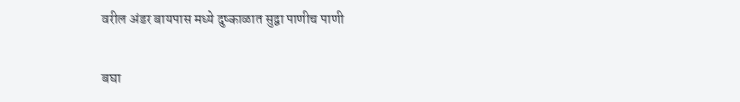वरील अंडर बायपास मध्ये दुष्काळात सुद्वा पाणीच पाणी

बघा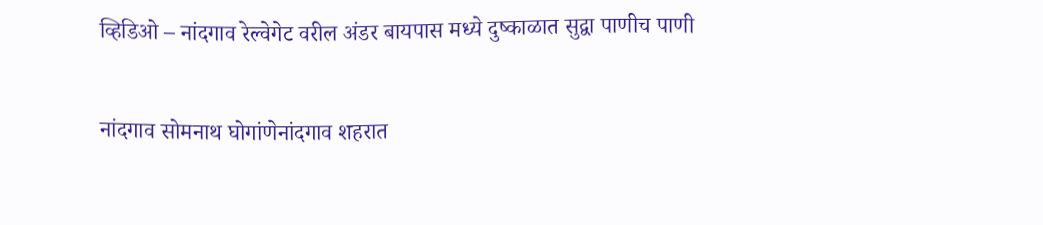व्हिडिओ – नांदगाव रेल्वेगेट वरील अंडर बायपास मध्ये दुष्काळात सुद्वा पाणीच पाणी

नांदगाव सोमनाथ घोगांणेनांदगाव शहरात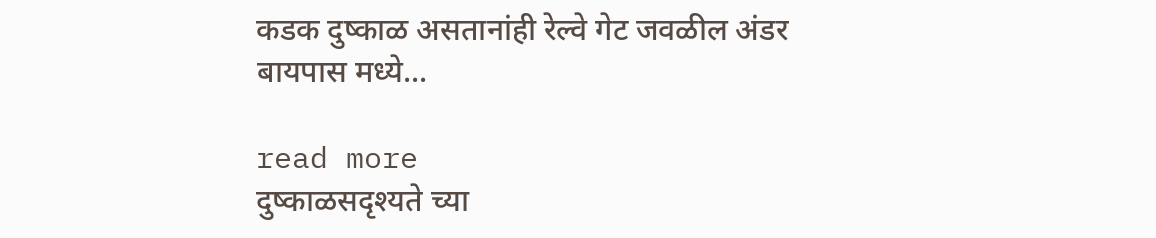कडक दुष्काळ असतानांही रेल्वे गेट जवळील अंडर बायपास मध्ये...

read more
दुष्काळसदृश्यते च्या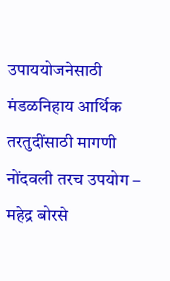उपाययोजनेसाठी मंडळनिहाय आर्थिक तरतुदींसाठी मागणी नोंदवली तरच उपयोग – महेद्र बोरसे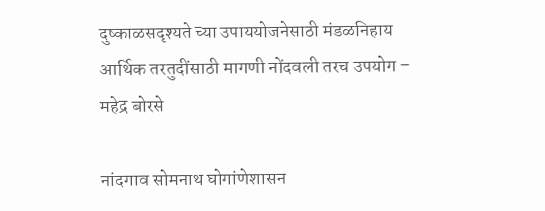दुष्काळसदृश्यते च्या उपाययोजनेसाठी मंडळनिहाय आर्थिक तरतुदींसाठी मागणी नोंदवली तरच उपयोग – महेद्र बोरसे

नांदगाव सोमनाथ घोगांणेशासन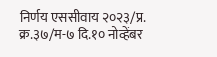निर्णय एससीवाय २०२३/प्र. क्र.३७/म-७ दि.१० नोव्हेंबर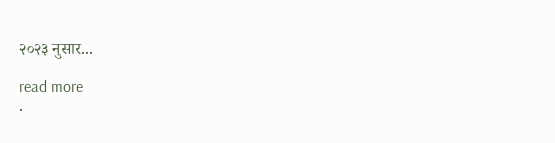२०२३ नुसार...

read more
.